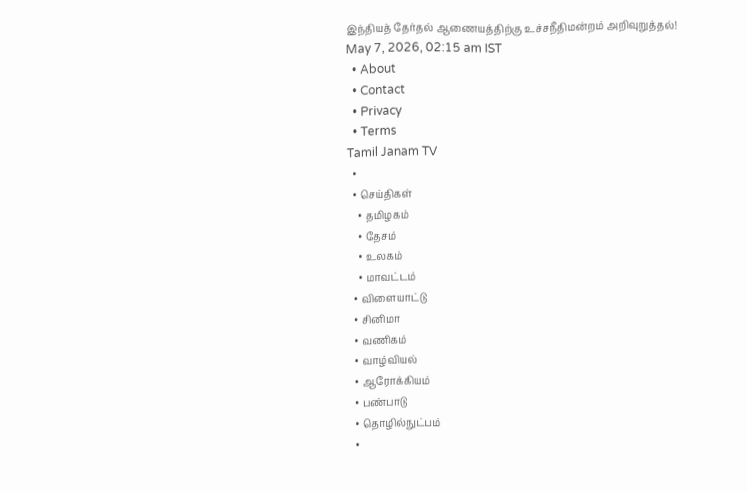இந்தியத் தேர்தல் ஆணையத்திற்கு உச்சநீதிமன்றம் அறிவுறுத்தல்!
May 7, 2026, 02:15 am IST
  • About
  • Contact
  • Privacy
  • Terms
Tamil Janam TV
  •
  • செய்திகள்
    • தமிழகம்
    • தேசம்
    • உலகம்
    • மாவட்டம்
  • விளையாட்டு
  • சினிமா
  • வணிகம்
  • வாழ்வியல்
  • ஆரோக்கியம்
  • பண்பாடு
  • தொழில்நுட்பம்
  •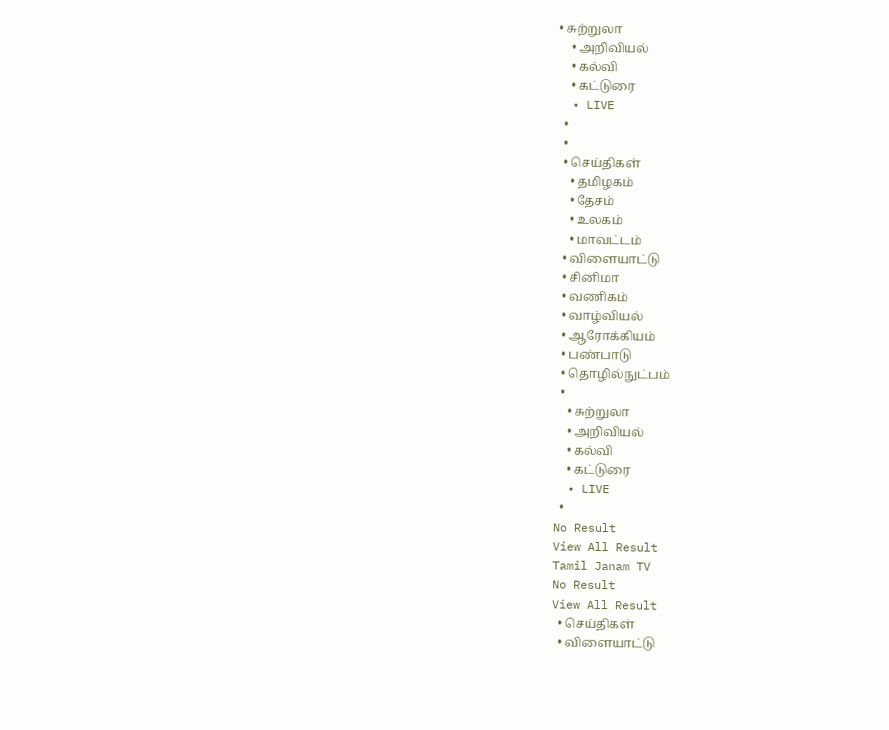• சுற்றுலா
    • அறிவியல்
    • கல்வி
    • கட்டுரை
  • LIVE
  •
  •
  • செய்திகள்
    • தமிழகம்
    • தேசம்
    • உலகம்
    • மாவட்டம்
  • விளையாட்டு
  • சினிமா
  • வணிகம்
  • வாழ்வியல்
  • ஆரோக்கியம்
  • பண்பாடு
  • தொழில்நுட்பம்
  •
    • சுற்றுலா
    • அறிவியல்
    • கல்வி
    • கட்டுரை
  • LIVE
  •
No Result
View All Result
Tamil Janam TV
No Result
View All Result
  • செய்திகள்
  • விளையாட்டு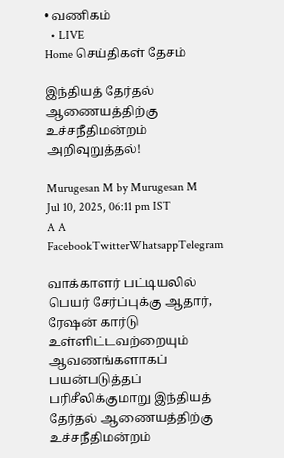• வணிகம்
  • LIVE
Home செய்திகள் தேசம்

இந்தியத் தேர்தல் ஆணையத்திற்கு உச்சநீதிமன்றம் அறிவுறுத்தல்!

Murugesan M by Murugesan M
Jul 10, 2025, 06:11 pm IST
A A
FacebookTwitterWhatsappTelegram

வாக்காளர் பட்டியலில் பெயர் சேர்ப்புக்கு ஆதார், ரேஷன் கார்டு உள்ளிட்டவற்றையும் ஆவணங்களாகப் பயன்படுத்தப் பரிசீலிக்குமாறு இந்தியத் தேர்தல் ஆணையத்திற்கு உச்சநீதிமன்றம்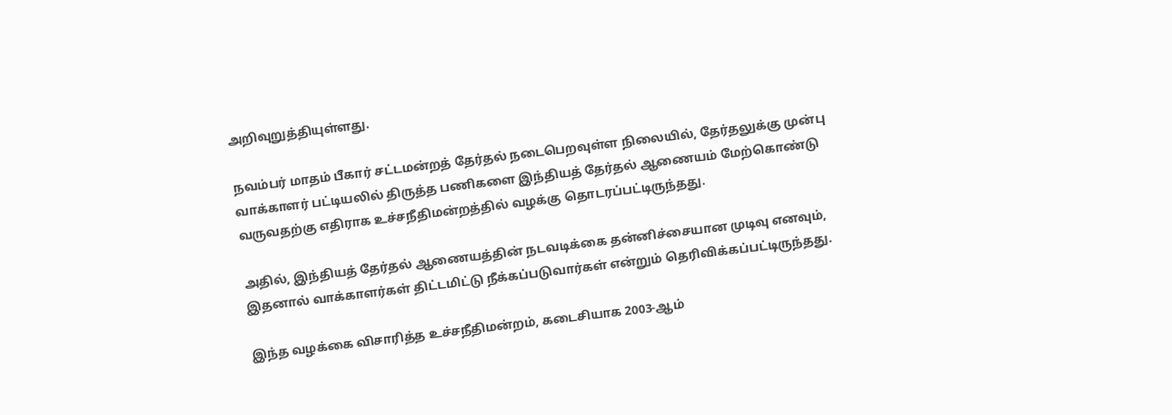அறிவுறுத்தியுள்ளது.

நவம்பர் மாதம் பீகார் சட்டமன்றத் தேர்தல் நடைபெறவுள்ள நிலையில், தேர்தலுக்கு முன்பு வாக்காளர் பட்டியலில் திருத்த பணிகளை இந்தியத் தேர்தல் ஆணையம் மேற்கொண்டு வருவதற்கு எதிராக உச்சநீதிமன்றத்தில் வழக்கு தொடரப்பட்டிருந்தது.

அதில், இந்தியத் தேர்தல் ஆணையத்தின் நடவடிக்கை தன்னிச்சையான முடிவு எனவும், இதனால் வாக்காளர்கள் திட்டமிட்டு நீக்கப்படுவார்கள் என்றும் தெரிவிக்கப்பட்டிருந்தது.

இந்த வழக்கை விசாரித்த உச்சநீதிமன்றம், கடைசியாக 2003-ஆம்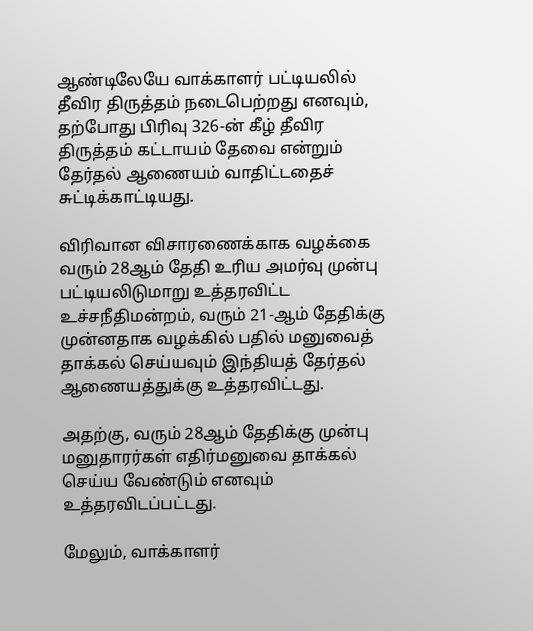ஆண்டிலேயே வாக்காளர் பட்டியலில் தீவிர திருத்தம் நடைபெற்றது எனவும், தற்போது பிரிவு 326-ன் கீழ் தீவிர திருத்தம் கட்டாயம் தேவை என்றும்  தேர்தல் ஆணையம் வாதிட்டதைச் சுட்டிக்காட்டியது.

விரிவான விசாரணைக்காக வழக்கை வரும் 28ஆம் தேதி உரிய அமர்வு முன்பு பட்டியலிடுமாறு உத்தரவிட்ட உச்சநீதிமன்றம், வரும் 21-ஆம் தேதிக்கு முன்னதாக வழக்கில் பதில் மனுவைத் தாக்கல் செய்யவும் இந்தியத் தேர்தல் ஆணையத்துக்கு உத்தரவிட்டது.

அதற்கு, வரும் 28ஆம் தேதிக்கு முன்பு மனுதாரர்கள் எதிர்மனுவை தாக்கல் செய்ய வேண்டும் எனவும் உத்தரவிடப்பட்டது.

மேலும், வாக்காளர்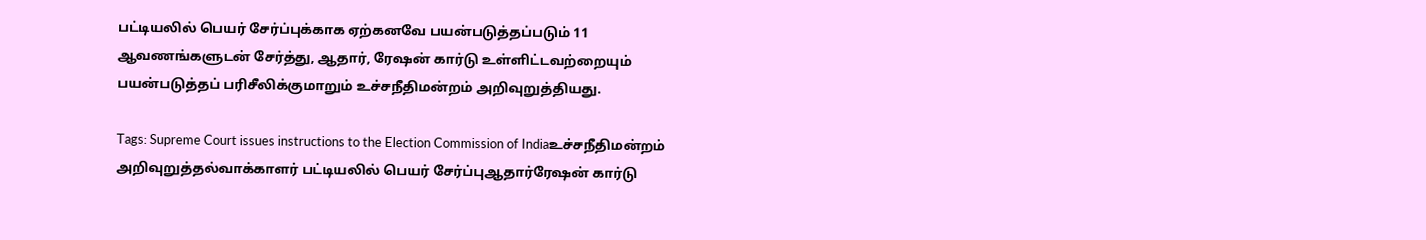பட்டியலில் பெயர் சேர்ப்புக்காக ஏற்கனவே பயன்படுத்தப்படும் 11 ஆவணங்களுடன் சேர்த்து, ஆதார், ரேஷன் கார்டு உள்ளிட்டவற்றையும் பயன்படுத்தப் பரிசீலிக்குமாறும் உச்சநீதிமன்றம் அறிவுறுத்தியது.

Tags: Supreme Court issues instructions to the Election Commission of Indiaஉச்சநீதிமன்றம் அறிவுறுத்தல்வாக்காளர் பட்டியலில் பெயர் சேர்ப்புஆதார்ரேஷன் கார்டு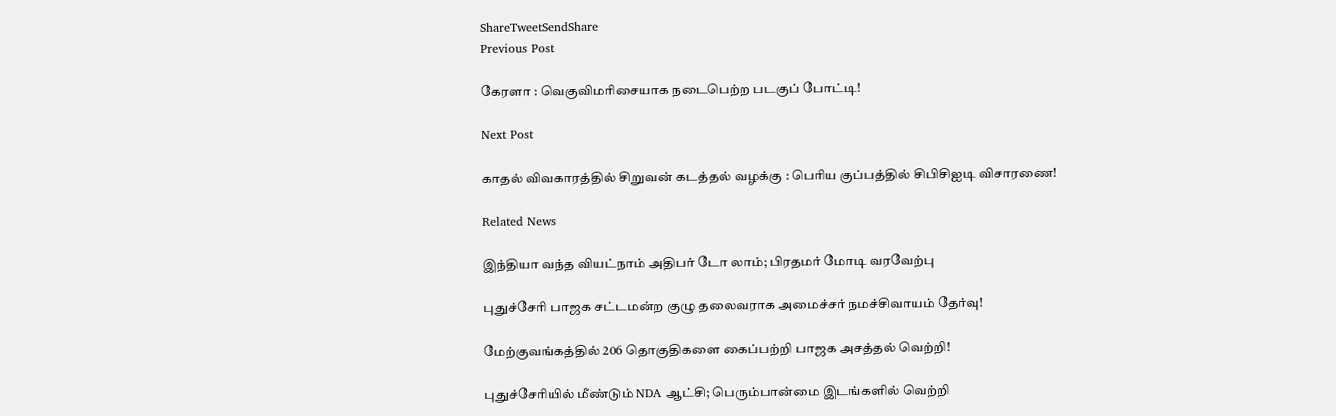ShareTweetSendShare
Previous Post

கேரளா : வெகுவிமரிசையாக நடைபெற்ற படகுப் போட்டி!

Next Post

காதல் விவகாரத்தில் சிறுவன் கடத்தல் வழக்கு : பெரிய குப்பத்தில் சிபிசிஐடி விசாரணை!

Related News

இந்தியா வந்த வியட்நாம் அதிபர் டோ லாம்; பிரதமர் மோடி வரவேற்பு

புதுச்சேரி பாஜக சட்டமன்ற குழு தலைவராக அமைச்சர் நமச்சிவாயம் தேர்வு!

மேற்குவங்கத்தில் 206 தொகுதிகளை கைப்பற்றி பாஜக அசத்தல் வெற்றி!

புதுச்சேரியில் மீண்டும் NDA ஆட்சி; பெரும்பான்மை இடங்களில் வெற்றி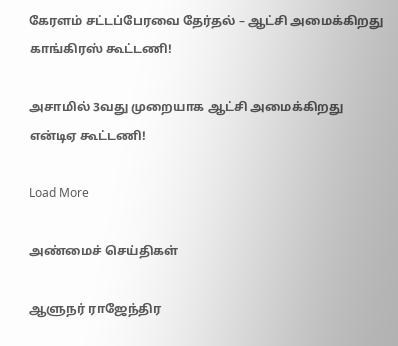கேரளம் சட்டப்பேரவை தேர்தல் – ஆட்சி அமைக்கிறது காங்கிரஸ் கூட்டணி!

அசாமில் 3வது முறையாக ஆட்சி அமைக்கிறது என்டிஏ கூட்டணி!

Load More

அண்மைச் செய்திகள்

ஆளுநர் ராஜேந்திர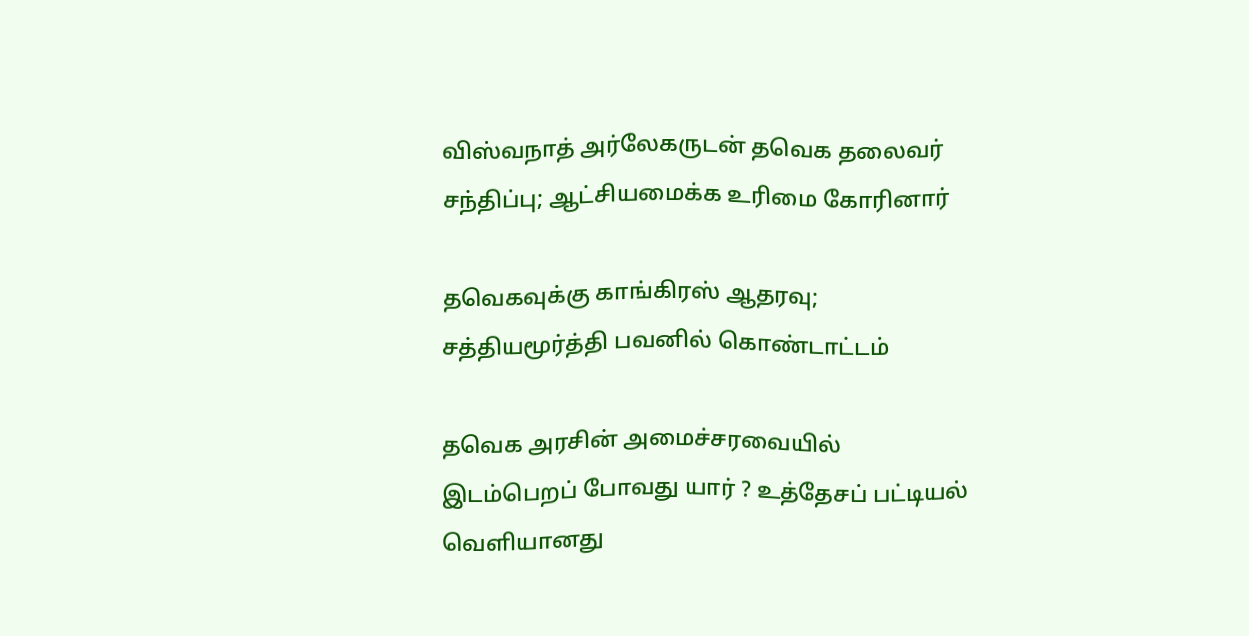விஸ்வநாத் அர்லேகருடன் தவெக தலைவர் சந்திப்பு; ஆட்சியமைக்க உரிமை கோரினார்

தவெகவுக்கு காங்கிரஸ் ஆதரவு; சத்தியமூர்த்தி பவனில் கொண்டாட்டம்

தவெக அரசின் அமைச்சரவையில் இடம்பெறப் போவது யார் ? உத்தேசப் பட்டியல் வெளியானது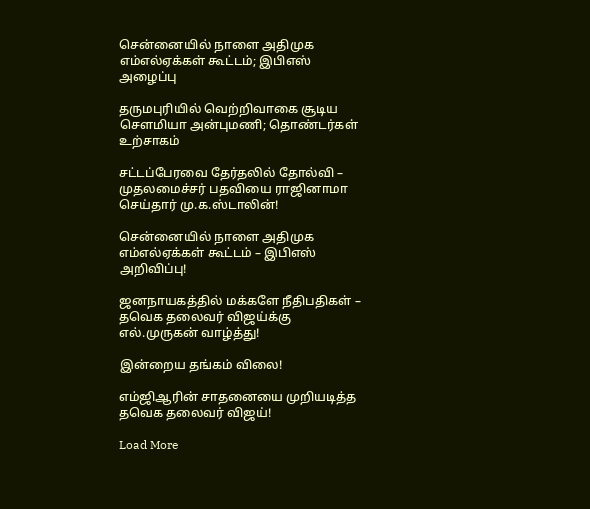சென்னையில் நாளை அதிமுக எம்எல்ஏக்கள் கூட்டம்; இபிஎஸ் அழைப்பு

தருமபுரியில் வெற்றிவாகை சூடிய செளமியா அன்புமணி; தொண்டர்கள் உற்சாகம்

சட்டப்பேரவை தேர்தலில் தோல்வி – முதலமைச்சர் பதவியை ராஜினாமா செய்தார் மு.க.ஸ்டாலின்!

சென்னையில் நாளை அதிமுக எம்எல்ஏக்கள் கூட்டம் – இபிஎஸ் அறிவிப்பு!

ஜனநாயகத்தில் மக்களே நீதிபதிகள் – தவெக தலைவர் விஜய்க்கு எல்.முருகன் வாழ்த்து!

இன்றைய தங்கம் விலை!

எம்ஜிஆரின் சாதனையை முறியடித்த தவெக தலைவர் விஜய்!

Load More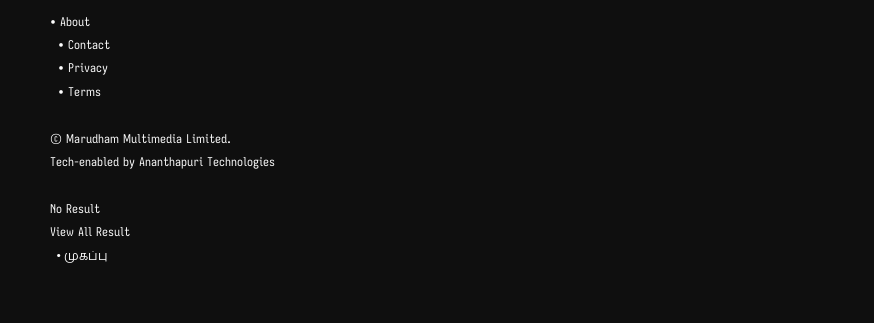• About
  • Contact
  • Privacy
  • Terms

© Marudham Multimedia Limited.
Tech-enabled by Ananthapuri Technologies

No Result
View All Result
  • முகப்பு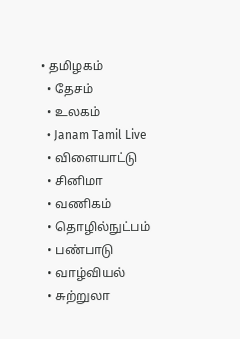• தமிழகம்
  • தேசம்
  • உலகம்
  • Janam Tamil Live
  • விளையாட்டு
  • சினிமா
  • வணிகம்
  • தொழில்நுட்பம்
  • பண்பாடு
  • வாழ்வியல்
  • சுற்றுலா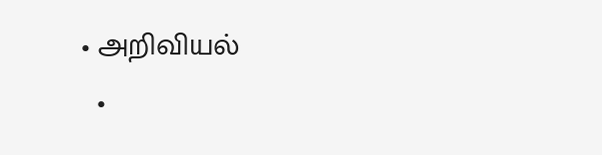• அறிவியல்
  •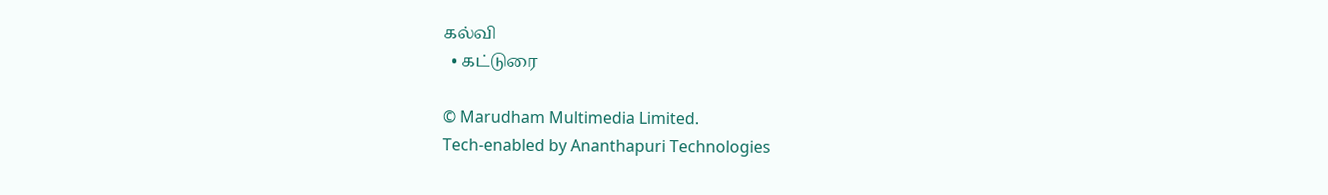கல்வி
  • கட்டுரை

© Marudham Multimedia Limited.
Tech-enabled by Ananthapuri Technologies